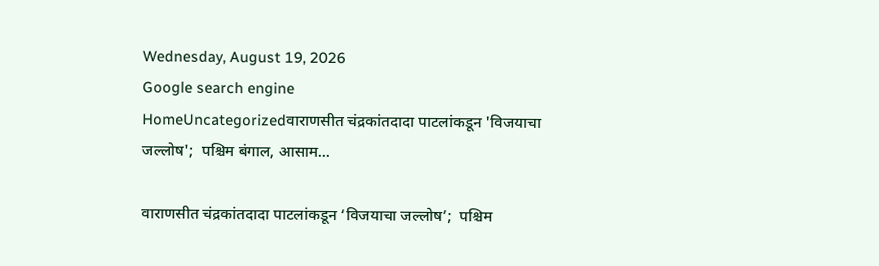Wednesday, August 19, 2026
Google search engine
HomeUncategorizedवाराणसीत चंद्रकांतदादा पाटलांकडून 'विजयाचा जल्लोष';  पश्चिम बंगाल, आसाम...

वाराणसीत चंद्रकांतदादा पाटलांकडून ‘विजयाचा जल्लोष’;  पश्चिम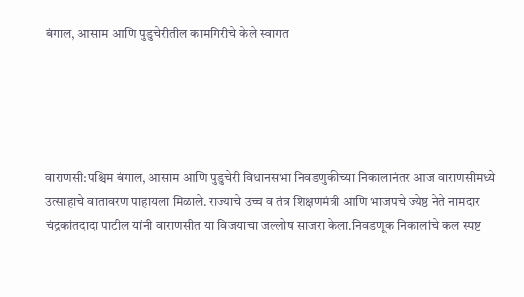बंगाल, आसाम आणि पुडुचेरीतील कामगिरीचे केले स्वागत





वाराणसी:पश्चिम बंगाल, आसाम आणि पुडुचेरी विधानसभा निवडणुकीच्या निकालानंतर आज वाराणसीमध्ये उत्साहाचे वातावरण पाहायला मिळाले. राज्याचे उच्च व तंत्र शिक्षणमंत्री आणि भाजपचे ज्येष्ठ नेते नामदार चंद्रकांतदादा पाटील यांनी वाराणसीत या विजयाचा जल्लोष साजरा केला.निवडणूक निकालांचे कल स्पष्ट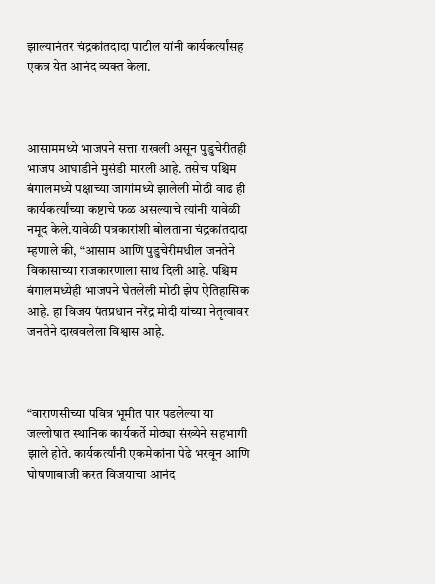झाल्यानंतर चंद्रकांतदादा पाटील यांनी कार्यकर्त्यांसह एकत्र येत आनंद व्यक्त केला.



आसाममध्ये भाजपने सत्ता राखली असून पुडुचेरीतही भाजप आघाडीने मुसंडी मारली आहे. तसेच पश्चिम बंगालमध्ये पक्षाच्या जागांमध्ये झालेली मोठी वाढ ही कार्यकर्त्यांच्या कष्टाचे फळ असल्याचे त्यांनी यावेळी नमूद केले.यावेळी पत्रकारांशी बोलताना चंद्रकांतदादा म्हणाले की, “आसाम आणि पुडुचेरीमधील जनतेने विकासाच्या राजकारणाला साथ दिली आहे. पश्चिम बंगालमध्येही भाजपने घेतलेली मोठी झेप ऐतिहासिक आहे. हा विजय पंतप्रधान नरेंद्र मोदी यांच्या नेतृत्वावर जनतेने दाखवलेला विश्वास आहे.



“वाराणसीच्या पवित्र भूमीत पार पडलेल्या या जल्लोषात स्थानिक कार्यकर्ते मोठ्या संख्येने सहभागी झाले होते. कार्यकर्त्यांनी एकमेकांना पेढे भरवून आणि घोषणाबाजी करत विजयाचा आनंद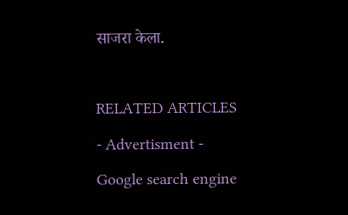साजरा केला.

RELATED ARTICLES
- Advertisment -
Google search engine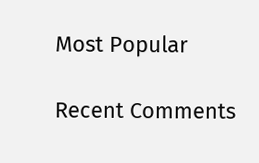Most Popular

Recent Comments